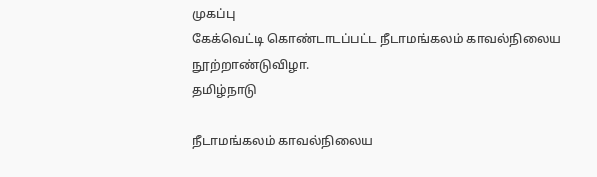முகப்பு
கேக்வெட்டி கொண்டாடப்பட்ட நீடாமங்கலம் காவல்நிலைய நூற்றாண்டுவிழா.
தமிழ்நாடு

நீடாமங்கலம் காவல்நிலைய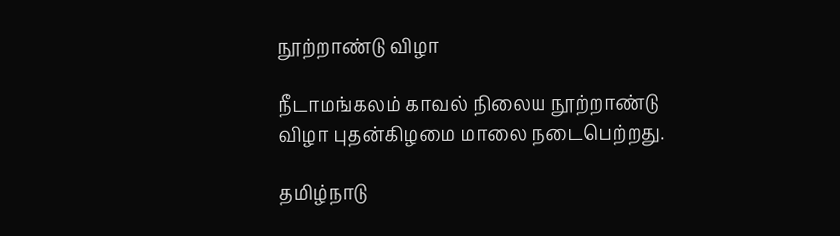நூற்றாண்டு விழா

நீடாமங்கலம் காவல் நிலைய நூற்றாண்டு விழா புதன்கிழமை மாலை நடைபெற்றது.

தமிழ்நாடு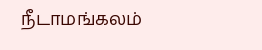நீடாமங்கலம்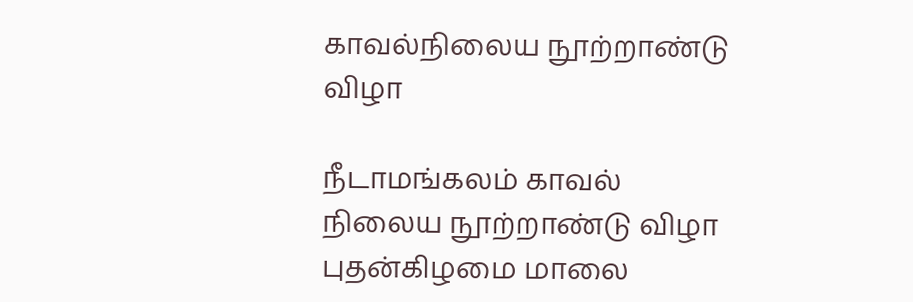காவல்நிலைய நூற்றாண்டு விழா

நீடாமங்கலம் காவல் நிலைய நூற்றாண்டு விழா புதன்கிழமை மாலை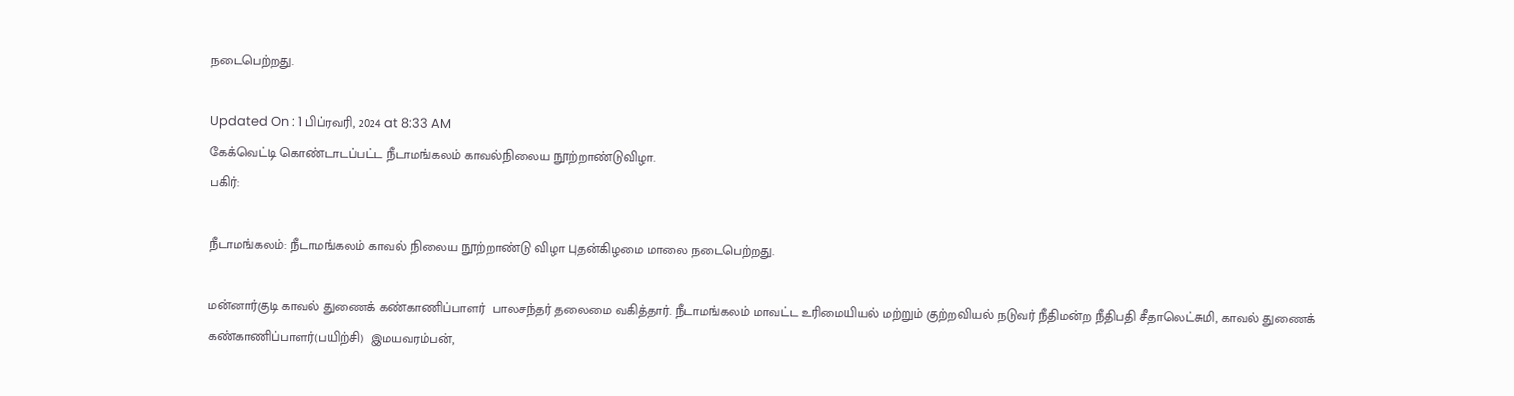நடைபெற்றது.

Updated On : 1 பிப்ரவரி, 2024 at 8:33 AM
கேக்வெட்டி கொண்டாடப்பட்ட நீடாமங்கலம் காவல்நிலைய நூற்றாண்டுவிழா.
பகிர்:

நீடாமங்கலம்: நீடாமங்கலம் காவல் நிலைய நூற்றாண்டு விழா புதன்கிழமை மாலை நடைபெற்றது.

மன்னார்குடி காவல் துணைக் கண்காணிப்பாளர்  பாலசந்தர் தலைமை வகித்தார். நீடாமங்கலம் மாவட்ட உரிமையியல் மற்றும் குற்றவியல் நடுவர் நீதிமன்ற நீதிபதி சீதாலெட்சுமி, காவல் துணைக் கண்காணிப்பாளர்(பயிற்சி)  இமயவரம்பன்,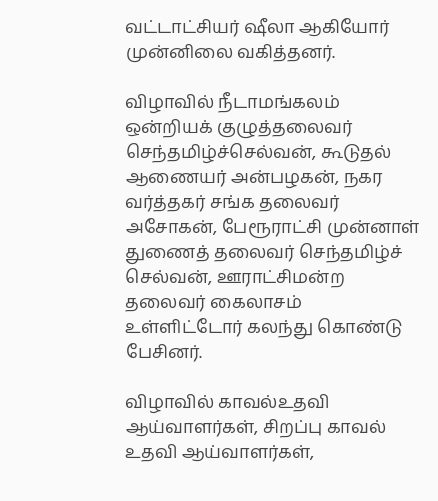வட்டாட்சியர் ஷீலா ஆகியோர் முன்னிலை வகித்தனர்.

விழாவில் நீடாமங்கலம் ஒன்றியக் குழுத்தலைவர் செந்தமிழ்ச்செல்வன், கூடுதல் ஆணையர் அன்பழகன், நகர வர்த்தகர் சங்க தலைவர் அசோகன், பேரூராட்சி முன்னாள் துணைத் தலைவர் செந்தமிழ்ச் செல்வன், ஊராட்சிமன்ற தலைவர் கைலாசம்  உள்ளிட்டோர் கலந்து கொண்டு பேசினர்.

விழாவில் காவல்உதவி ஆய்வாளர்கள், சிறப்பு காவல் உதவி ஆய்வாளர்கள்,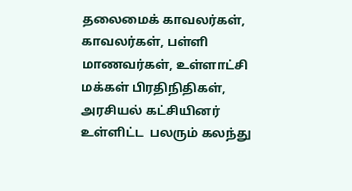தலைமைக் காவலர்கள், காவலர்கள், பள்ளி மாணவர்கள், உள்ளாட்சி மக்கள் பிரதிநிதிகள், அரசியல் கட்சியினர்  உள்ளிட்ட  பலரும் கலந்து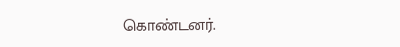கொண்டனர்.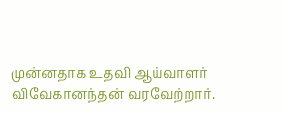முன்னதாக உதவி ஆய்வாளர் விவேகானந்தன் வரவேற்றார்.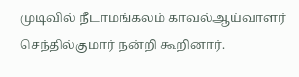முடிவில் நீடாமங்கலம் காவல்ஆய்வாளர் செந்தில்குமார் நன்றி கூறினார்.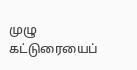முழு கட்டுரையைப்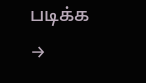படிக்க →